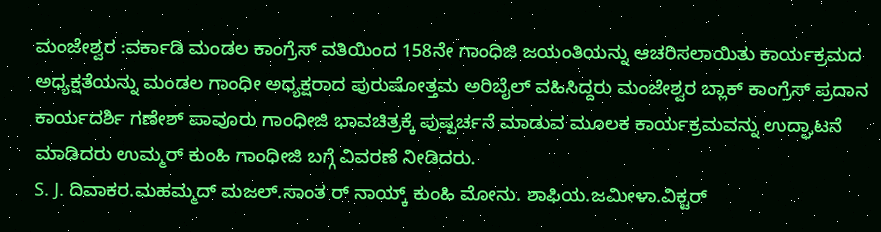ಮಂಜೇಶ್ವರ :ವರ್ಕಾಡಿ ಮಂಡಲ ಕಾಂಗ್ರೆಸ್ ವತಿಯಿಂದ 158ನೇ ಗಾಂಧಿಜಿ ಜಯಂತಿಯನ್ನು ಆಚರಿಸಲಾಯಿತು ಕಾರ್ಯಕ್ರಮದ ಅಧ್ಯಕ್ಷತೆಯನ್ನು ಮಂಡಲ ಗಾಂಧೀ ಅಧ್ಯಕ್ಷರಾದ ಪುರುಷೋತ್ತಮ ಅರಿಬೈಲ್ ವಹಿಸಿದ್ದರು ಮಂಜೇಶ್ವರ ಬ್ಲಾಕ್ ಕಾಂಗ್ರೆಸ್ ಪ್ರದಾನ ಕಾರ್ಯದರ್ಶಿ ಗಣೇಶ್ ಪಾವೂರು ಗಾಂಧೀಜಿ ಭಾವಚಿತ್ರಕ್ಕೆ ಪುಷ್ಪರ್ಚನೆ ಮಾಡುವ ಮೂಲಕ ಕಾರ್ಯಕ್ರಮವನ್ನು ಉದ್ಘಾಟನೆ ಮಾಡಿದರು ಉಮ್ಮರ್ ಕುಂಹಿ ಗಾಂಧೀಜಿ ಬಗ್ಗೆ ವಿವರಣೆ ನೀಡಿದರು.
S. J. ದಿವಾಕರ.ಮಹಮ್ಮದ್ ಮಜಲ್.ಸಾಂತ ರ್ ನಾಯ್ಕ್ ಕುಂಹಿ ಮೋನು. ಶಾಫಿಯ.ಜಮೀಳಾ.ವಿಕ್ಟರ್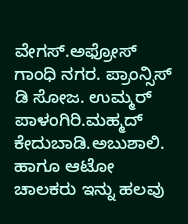ವೇಗಸ್.ಅಫ್ರೋಸ್ ಗಾಂಧಿ ನಗರ. ಪ್ರಾಂನ್ಸಿಸ್ ಡಿ ಸೋಜ. ಉಮ್ಮರ್ ಪಾಳಂಗಿರಿ.ಮಹ್ಮದ್ ಕೇದುಬಾಡಿ.ಅಬುಶಾಲಿ. ಹಾಗೂ ಆಟೋ ಚಾಲಕರು ಇನ್ನು ಹಲವು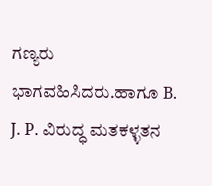ಗಣ್ಯರು ಭಾಗವಹಿಸಿದರು.ಹಾಗೂ B. J. P. ವಿರುದ್ಧ ಮತಕಳ್ಳತನ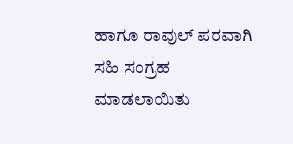ಹಾಗೂ ರಾವುಲ್ ಪರವಾಗಿ ಸಹಿ ಸಂಗ್ರಹ ಮಾಡಲಾಯಿತು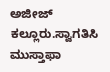ಅಜೀಜ್ ಕಲ್ಲೂರು.ಸ್ವಾಗತಿಸಿ ಮುಸ್ತಾಫಾ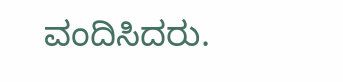ವಂದಿಸಿದರು.